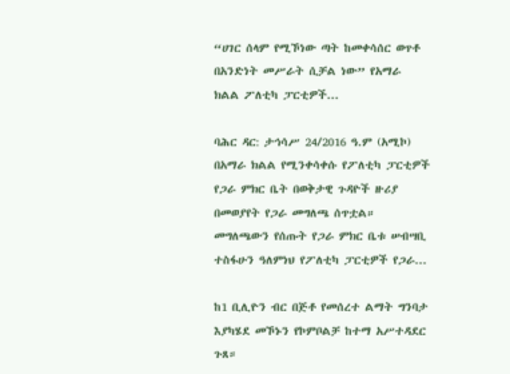“ሀገር ሰላም የሚኾነው ጣት ከመቀሳሰር ወጥቶ በአንድነት መሥራት ሲቻል ነው” የአማራ ክልል ፖለቲካ ፓርቲዎች...

ባሕር ዳር: ታኅሳሥ 24/2016 ዓ.ም (አሚኮ) በአማራ ክልል የሚንቀሳቀሱ የፖለቲካ ፓርቲዎች የጋራ ምክር ቤት በወቅታዊ ጉዳዮች ዙሪያ በመወያየት የጋራ መግለጫ ሰጥቷል። መግለጫውን የሰጡት የጋራ ምክር ቤቱ ሠብሣቢ ተስፋሁን ዓለምነህ የፖለቲካ ፓርቲዎች የጋራ...

ከ1 ቢሊዮን ብር በጅቶ የመሰረተ ልማት ግንባታ እያካሄደ መኾኑን የኮምቦልቻ ከተማ አሥተዳደር ጉጸ።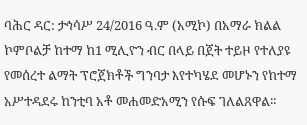ባሕር ዳር: ታኅሳሥ 24/2016 ዓ.ም (አሚኮ) በአማራ ክልል ኮምቦልቻ ከተማ ከ1 ሚሊዮን ብር በላይ በጀት ተይዞ የተለያዩ የመሰረተ ልማት ፕሮጀክቶች ግንባታ እየተካሄደ መሆኑን የከተማ አሥተዳደሩ ከንቲባ አቶ መሐመድአሚን የሱፍ ገለልጸዋል።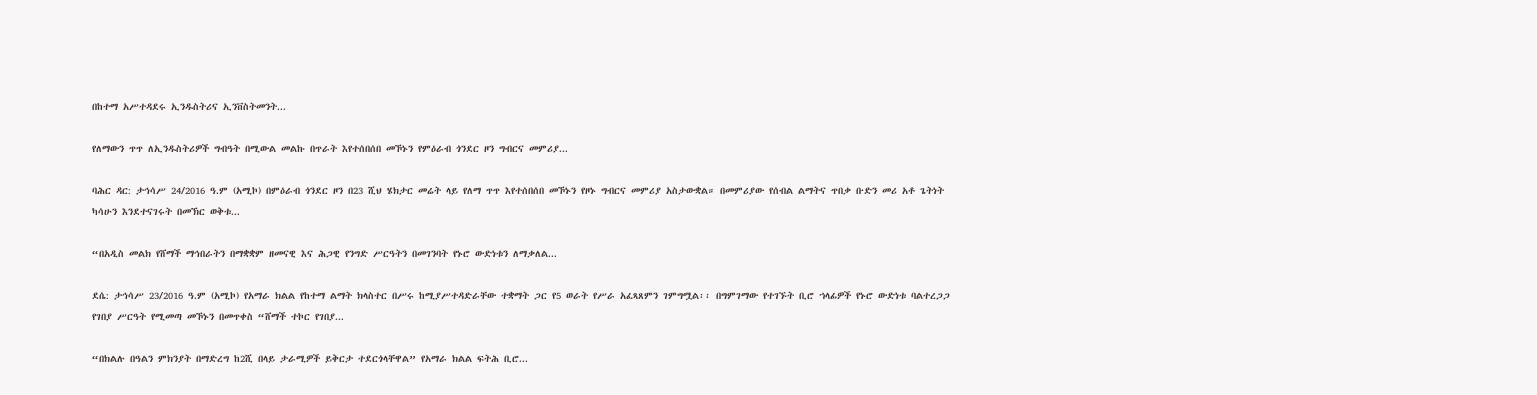በከተማ አሥተዳደሩ ኢንዱስትሪና ኢንቨስትመንት...

የለማውን ጥጥ ለኢንዱስትሪዎች ግብዓት በሚውል መልኩ በጥራት እየተሰበሰበ መኾኑን የምዕራብ ጎንደር ዞን ግብርና መምሪያ...

ባሕር ዳር: ታኅሳሥ 24/2016 ዓ.ም (አሚኮ) በምዕራብ ጎንደር ዞን በ23 ሺህ ሄክታር መሬት ላይ የለማ ጥጥ እየተሰበሰበ መኾኑን የዞኑ ግብርና መምሪያ አስታውቋል። በመምሪያው የሰብል ልማትና ጥበቃ ቡድን መሪ አቶ ጌትነት ካሳሁን እንደተናገሩት በመኽር ወቅቱ...

“በአዲስ መልክ የሸማች ማኅበራትን በማቋቋም ዘመናዊ እና ሕጋዊ የንግድ ሥርዓትን በመገንባት የኑሮ ውድነቱን ለማቃለል...

ደሴ: ታኅሳሥ 23/2016 ዓ.ም (አሚኮ) የአማራ ክልል የከተማ ልማት ክላስተር በሥሩ ከሚያሥተዳድራቸው ተቋማት ጋር የ5 ወራት የሥራ አፈጻጸምን ገምግሟል፡፡ በግምገማው የተገኙት ቢሮ ኀላፊዎች የኑሮ ውድነቱ ባልተረጋጋ የገበያ ሥርዓት የሚመጣ መኾኑን በመጥቀስ “ሸማች ተኮር የገበያ...

“በክልሉ በዓልን ምክንያት በማድረግ ከ2ሺ በላይ ታራሚዎች ይቅርታ ተደርጎላቸዋል” የአማራ ክልል ፍትሕ ቢሮ...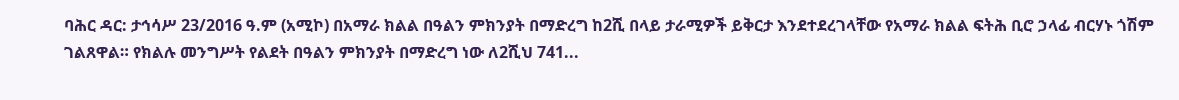ባሕር ዳር: ታኅሳሥ 23/2016 ዓ.ም (አሚኮ) በአማራ ክልል በዓልን ምክንያት በማድረግ ከ2ሺ በላይ ታራሚዎች ይቅርታ እንደተደረገላቸው የአማራ ክልል ፍትሕ ቢሮ ኃላፊ ብርሃኑ ጎሽም ገልጸዋል። የክልሉ መንግሥት የልደት በዓልን ምክንያት በማድረግ ነው ለ2ሺህ 741...